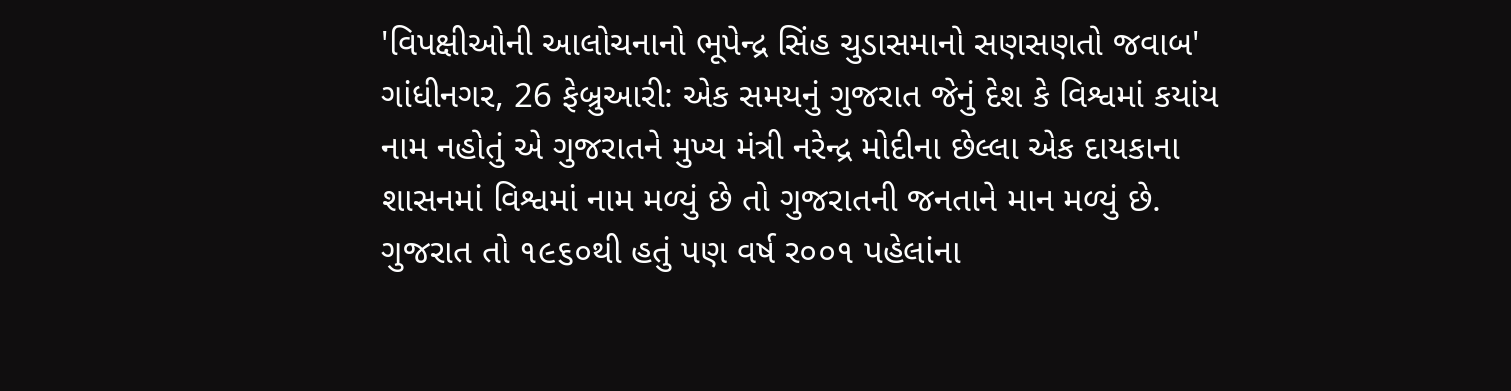'વિપક્ષીઓની આલોચનાનો ભૂપેન્દ્ર સિંહ ચુડાસમાનો સણસણતો જવાબ'
ગાંધીનગર, 26 ફેબ્રુઆરી: એક સમયનું ગુજરાત જેનું દેશ કે વિશ્વમાં કયાંય નામ નહોતું એ ગુજરાતને મુખ્ય મંત્રી નરેન્દ્ર મોદીના છેલ્લા એક દાયકાના શાસનમાં વિશ્વમાં નામ મળ્યું છે તો ગુજરાતની જનતાને માન મળ્યું છે. ગુજરાત તો ૧૯૬૦થી હતું પણ વર્ષ ર૦૦૧ પહેલાંના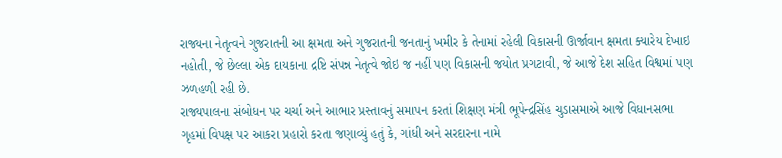રાજ્યના નેતૃત્વને ગુજરાતની આ ક્ષમતા અને ગુજરાતની જનતાનું ખમીર કે તેનામાં રહેલી વિકાસની ઊર્જાવાન ક્ષમતા ક્યારેય દેખાઇ નહોતી, જે છેલ્લા એક દાયકાના દ્રષ્ટિ સંપન્ન નેતૃત્વે જોઇ જ નહીં પણ વિકાસની જયોત પ્રગટાવી, જે આજે દેશ સહિત વિશ્વમાં પણ ઝળહળી રહી છે.
રાજ્યપાલના સંબોધન પર ચર્ચા અને આભાર પ્રસ્તાવનું સમાપન કરતાં શિક્ષણ મંત્રી ભૂપેન્દ્રસિંહ ચુડાસમાએ આજે વિધાનસભા ગૃહમાં વિપક્ષ પર આકરા પ્રહારો કરતા જણાવ્યું હતું કે, ગાંધી અને સરદારના નામે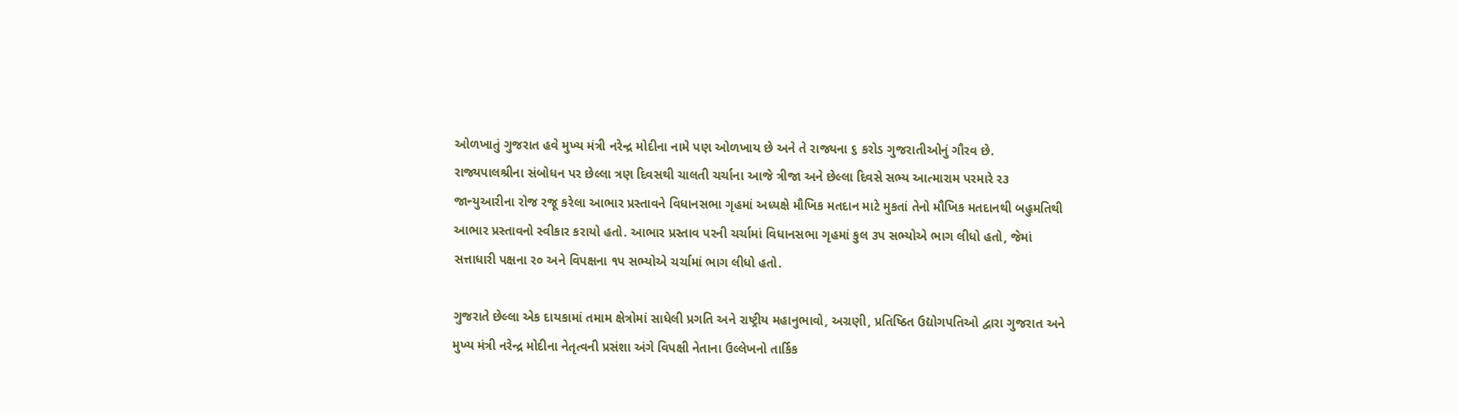ઓળખાતું ગુજરાત હવે મુખ્ય મંત્રી નરેન્દ્ર મોદીના નામે પણ ઓળખાય છે અને તે રાજ્યના ૬ કરોડ ગુજરાતીઓનું ગૌરવ છે.
રાજ્યપાલશ્રીના સંબોધન પર છેલ્લા ત્રણ દિવસથી ચાલતી ચર્ચાના આજે ત્રીજા અને છેલ્લા દિવસે સભ્ય આત્મારામ પરમારે ર૩ જાન્યુઆરીના રોજ રજૂ કરેલા આભાર પ્રસ્તાવને વિધાનસભા ગૃહમાં અધ્યક્ષે મૌખિક મતદાન માટે મુકતાં તેનો મૌખિક મતદાનથી બહુમતિથી આભાર પ્રસ્તાવનો સ્વીકાર કરાયો હતો. આભાર પ્રસ્તાવ પરની ચર્ચામાં વિધાનસભા ગૃહમાં કુલ ૩પ સભ્યોએ ભાગ લીધો હતો, જેમાં સત્તાધારી પક્ષના ર૦ અને વિપક્ષના ૧પ સભ્યોએ ચર્ચામાં ભાગ લીધો હતો.

ગુજરાતે છેલ્લા એક દાયકામાં તમામ ક્ષેત્રોમાં સાધેલી પ્રગતિ અને રાષ્ટ્રીય મહાનુભાવો, અગ્રણી, પ્રતિષ્ઠિત ઉદ્યોગપતિઓ દ્વારા ગુજરાત અને મુખ્ય મંત્રી નરેન્દ્ર મોદીના નેતૃત્વની પ્રસંશા અંગે વિપક્ષી નેતાના ઉલ્લેખનો તાર્કિક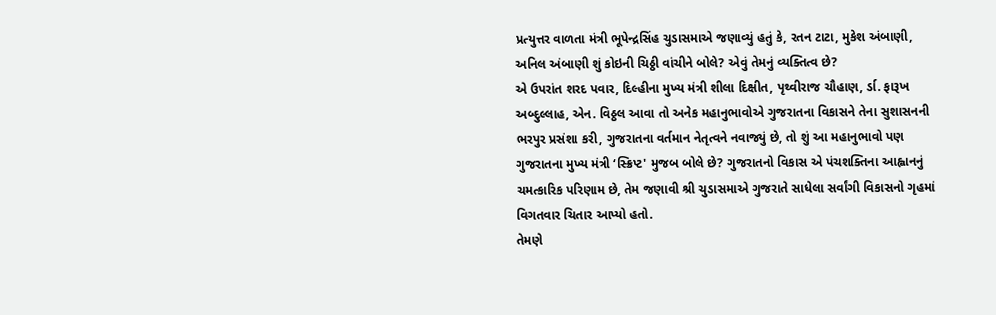પ્રત્યુત્તર વાળતા મંત્રી ભૂપેન્દ્રસિંહ ચુડાસમાએ જણાવ્યું હતું કે, રતન ટાટા, મુકેશ અંબાણી, અનિલ અંબાણી શું કોઇની ચિઠ્ઠી વાંચીને બોલે? એવું તેમનું વ્યક્તિત્વ છે?
એ ઉપરાંત શરદ પવાર, દિલ્હીના મુખ્ય મંત્રી શીલા દિક્ષીત, પૃથ્વીરાજ ચૌહાણ, ર્ડા. ફારૂખ અબ્દુલ્લાહ, એન. વિઠ્ઠલ આવા તો અનેક મહાનુભાવોએ ગુજરાતના વિકાસને તેના સુશાસનની ભરપુર પ્રસંશા કરી, ગુજરાતના વર્તમાન નેતૃત્વને નવાજ્યું છે, તો શું આ મહાનુભાવો પણ ગુજરાતના મુખ્ય મંત્રી ‘સ્ક્રિપ્ટ' મુજબ બોલે છે? ગુજરાતનો વિકાસ એ પંચશક્તિના આહ્વાનનું ચમત્કારિક પરિણામ છે, તેમ જણાવી શ્રી ચુડાસમાએ ગુજરાતે સાધેલા સર્વાંગી વિકાસનો ગૃહમાં વિગતવાર ચિતાર આપ્યો હતો.
તેમણે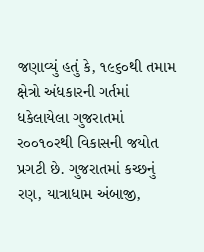જણાવ્યું હતું કે, ૧૯૬૦થી તમામ ક્ષેત્રો અંધકારની ગર્તમાં ધકેલાયેલા ગુજરાતમાં ર૦૦૧૦રથી વિકાસની જયોત પ્રગટી છે. ગુજરાતમાં કચ્છનું રણ, યાત્રાધામ અંબાજી,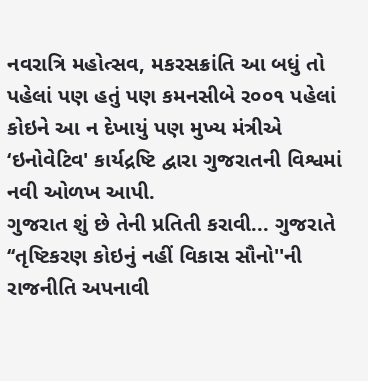નવરાત્રિ મહોત્સવ, મકરસક્રાંતિ આ બધું તો પહેલાં પણ હતું પણ કમનસીબે ર૦૦૧ પહેલાં કોઇને આ ન દેખાયું પણ મુખ્ય મંત્રીએ ‘ઇનોવેટિવ' કાર્યદ્રષ્ટિ દ્વારા ગુજરાતની વિશ્વમાં નવી ઓળખ આપી.
ગુજરાત શું છે તેની પ્રતિતી કરાવી... ગુજરાતે ‘‘તૃષ્ટિકરણ કોઇનું નહીં વિકાસ સૌનો''ની રાજનીતિ અપનાવી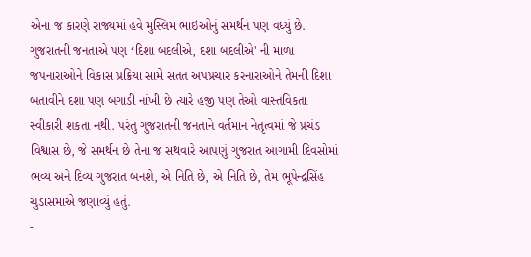એના જ કારણે રાજ્યમાં હવે મુસ્લિમ ભાઇઓનું સમર્થન પણ વધ્યું છે. ગુજરાતની જનતાએ પણ ‘દિશા બદલીએ, દશા બદલીએ' ની માળા જપનારાઓને વિકાસ પ્રક્રિયા સામે સતત અપપ્રચાર કરનારાઓને તેમની દિશા બતાવીને દશા પણ બગાડી નાંખી છે ત્યારે હજી પણ તેઓ વાસ્તવિકતા સ્વીકારી શકતા નથી. પરંતુ ગુજરાતની જનતાને વર્તમાન નેતૃત્વમાં જે પ્રચંડ વિશ્વાસ છે, જે સમર્થન છે તેના જ સથવારે આપણું ગુજરાત આગામી દિવસોમાં ભવ્ય અને દિવ્ય ગુજરાત બનશે, એ નિતિ છે, એ નિતિ છે, તેમ ભૂપેન્દ્રસિંહ ચુડાસમાએ જણાવ્યું હતું.
-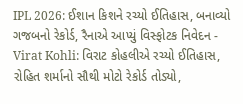IPL 2026: ઈશાન કિશને રચ્યો ઈતિહાસ, બનાવ્યો ગજબનો રેકોર્ડ, રૈનાએ આપ્યું વિસ્ફોટક નિવેદન -
Virat Kohli: વિરાટ કોહલીએ રચ્યો ઈતિહાસ, રોહિત શર્માનો સૌથી મોટો રેકોર્ડ તોડ્યો,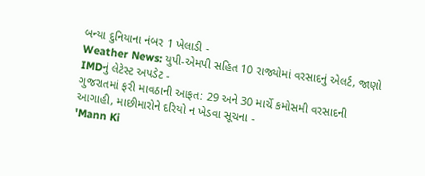બન્યા દુનિયાના નંબર 1 ખેલાડી -
Weather News: યુપી-એમપી સહિત 10 રાજ્યોમાં વરસાદનું એલર્ટ, જાણો IMDનું લેટેસ્ટ અપડેટ -
ગુજરાતમાં ફરી માવઠાની આફત: 29 અને 30 માર્ચે કમોસમી વરસાદની આગાહી, માછીમારોને દરિયો ન ખેડવા સૂચના -
'Mann Ki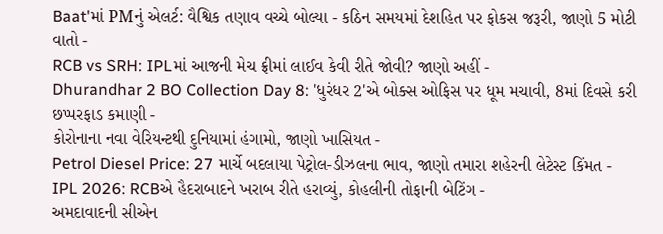Baat'માં PMનું એલર્ટ: વૈશ્વિક તણાવ વચ્ચે બોલ્યા - કઠિન સમયમાં દેશહિત પર ફોકસ જરૂરી, જાણો 5 મોટી વાતો -
RCB vs SRH: IPLમાં આજની મેચ ફ્રીમાં લાઈવ કેવી રીતે જોવી? જાણો અહીં -
Dhurandhar 2 BO Collection Day 8: 'ધુરંધર 2'એ બોક્સ ઓફિસ પર ધૂમ મચાવી, 8માં દિવસે કરી છપ્પરફાડ કમાણી -
કોરોનાના નવા વેરિયન્ટથી દુનિયામાં હંગામો, જાણો ખાસિયત -
Petrol Diesel Price: 27 માર્ચે બદલાયા પેટ્રોલ-ડીઝલના ભાવ, જાણો તમારા શહેરની લેટેસ્ટ કિંમત -
IPL 2026: RCBએ હૈદરાબાદને ખરાબ રીતે હરાવ્યું, કોહલીની તોફાની બેટિંગ -
અમદાવાદની સીએન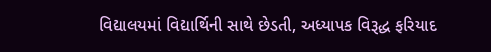વિદ્યાલયમાં વિદ્યાર્થિની સાથે છેડતી, અધ્યાપક વિરૂદ્ધ ફરિયાદ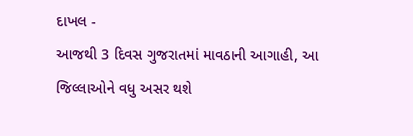દાખલ -
આજથી 3 દિવસ ગુજરાતમાં માવઠાની આગાહી, આ જિલ્લાઓને વધુ અસર થશે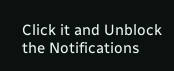Click it and Unblock the Notifications